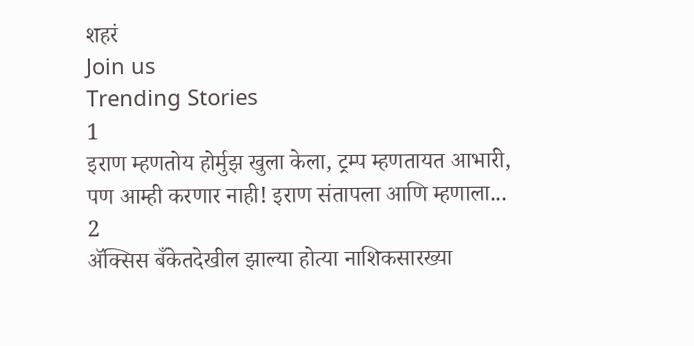शहरं
Join us
Trending Stories
1
इराण म्हणतोय होर्मुझ खुला केला, ट्रम्प म्हणतायत आभारी, पण आम्ही करणार नाही! इराण संतापला आणि म्हणाला...
2
ॲक्सिस बँकेतदेखील झाल्या होत्या नाशिकसारख्या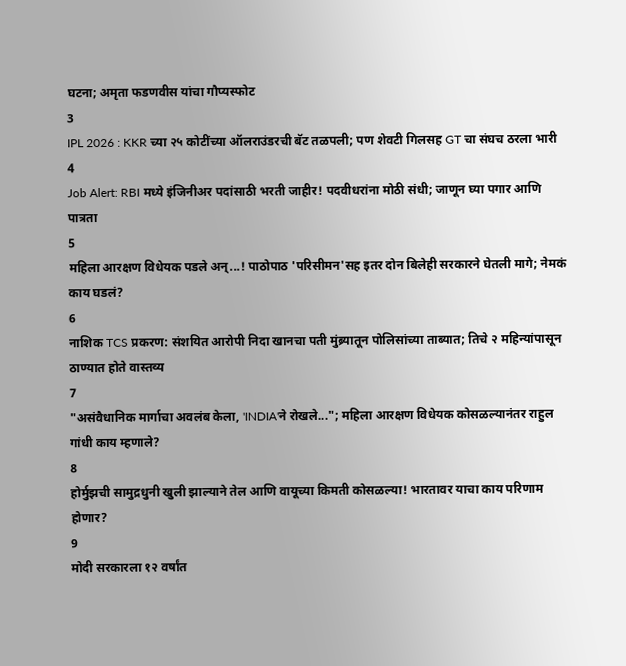घटना; अमृता फडणवीस यांचा गौप्यस्फोट
3
IPL 2026 : KKR च्या २५ कोटींच्या ऑलराउंडरची बॅट तळपली; पण शेवटी गिलसह GT चा संघच ठरला भारी
4
Job Alert: RBI मध्ये इंजिनीअर पदांसाठी भरती जाहीर! पदवीधरांना मोठी संधी; जाणून घ्या पगार आणि पात्रता
5
महिला आरक्षण विधेयक पडले अन्...! पाठोपाठ 'परिसीमन'सह इतर दोन बिलेही सरकारने घेतली मागे; नेमकं काय घडलं?
6
नाशिक TCS प्रकरण: संशयित आरोपी निदा खानचा पती मुंब्र्यातून पोलिसांच्या ताब्यात; तिचे २ महिन्यांपासून ठाण्यात होते वास्तव्य
7
"असंवैधानिक मार्गाचा अवलंब केला, 'INDIA'ने रोखले..."; महिला आरक्षण विधेयक कोसळल्यानंतर राहुल गांधी काय म्हणाले?
8
होर्मुझची सामुद्रधुनी खुली झाल्याने तेल आणि वायूच्या किमती कोसळल्या! भारतावर याचा काय परिणाम होणार?
9
मोदी सरकारला १२ वर्षांत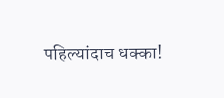पहिल्यांदाच धक्का!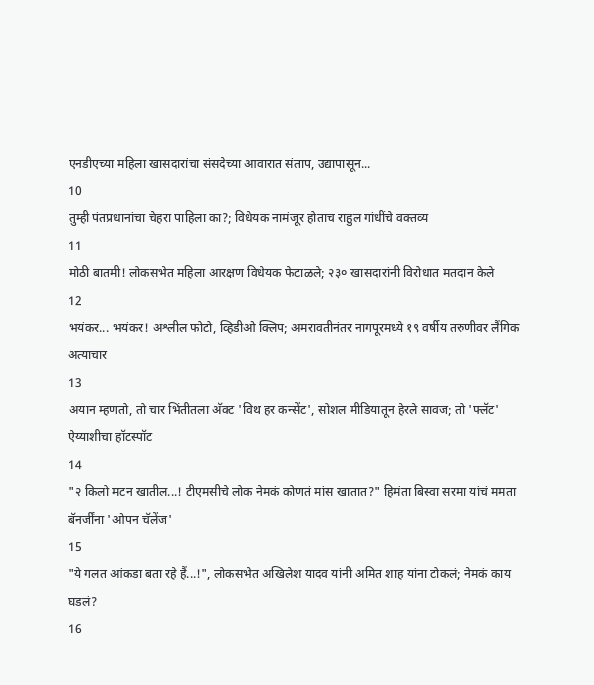एनडीएच्या महिला खासदारांचा संसदेच्या आवारात संताप, उद्यापासून...
10
तुम्ही पंतप्रधानांचा चेहरा पाहिला का?; विधेयक नामंजूर होताच राहुल गांधींचे वक्तव्य
11
मोठी बातमी! लोकसभेत महिला आरक्षण विधेयक फेटाळले; २३० खासदारांनी विरोधात मतदान केले
12
भयंकर... भयंकर! अश्लील फोटो, व्हिडीओ क्लिप; अमरावतीनंतर नागपूरमध्ये १९ वर्षीय तरुणीवर लैंगिक अत्याचार
13
अयान म्हणतो, तो चार भिंतीतला अ‍ॅक्ट 'विथ हर कन्सेंट', सोशल मीडियातून हेरले सावज; तो 'फ्लॅट' ऐय्याशीचा हॉटस्पॉट
14
"२ किलो मटन खातील...! टीएमसीचे लोक नेमकं कोणतं मांस खातात?" हिमंता बिस्वा सरमा यांचं ममता बॅनर्जींना 'ओपन चॅलेंज'
15
"ये गलत आंकडा बता रहे हैं...!", लोकसभेत अखिलेश यादव यांनी अमित शाह यांना टोकलं; नेमकं काय घडलं?
16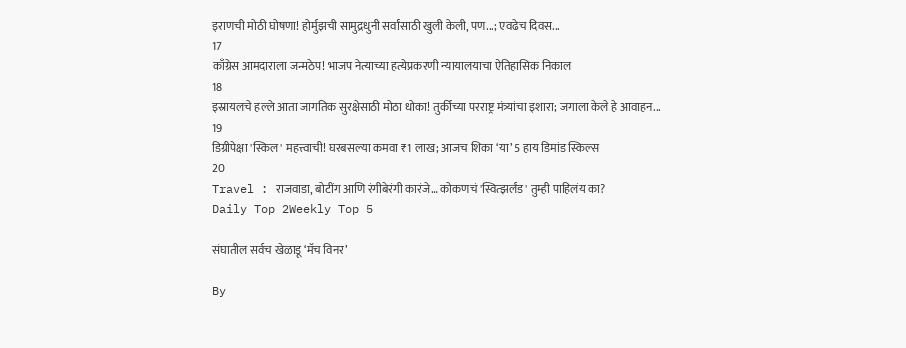इराणची मोठी घोषणा! होर्मुझची सामुद्रधुनी सर्वांसाठी खुली केली, पण...; एवढेच दिवस...
17
काँग्रेस आमदाराला जन्मठेप! भाजप नेत्याच्या हत्येप्रकरणी न्यायालयाचा ऐतिहासिक निकाल
18
इस्रायलचे हल्ले आता जागतिक सुरक्षेसाठी मोठा धोका! तुर्कीच्या परराष्ट्र मंत्र्यांचा इशारा; जगाला केले हे आवाहन...
19
डिग्रीपेक्षा 'स्किल' महत्त्वाची! घरबसल्या कमवा ₹1 लाख; आजच शिका ‘या’ 5 हाय डिमांड स्किल्स
20
Travel : राजवाडा, बोटींग आणि रंगीबेरंगी कारंजे… कोकणचं 'स्वित्झर्लंड' तुम्ही पाहिलंय का?
Daily Top 2Weekly Top 5

संघातील सर्वच खेळाडू ‘मॅच विनर’

By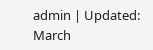admin | Updated: March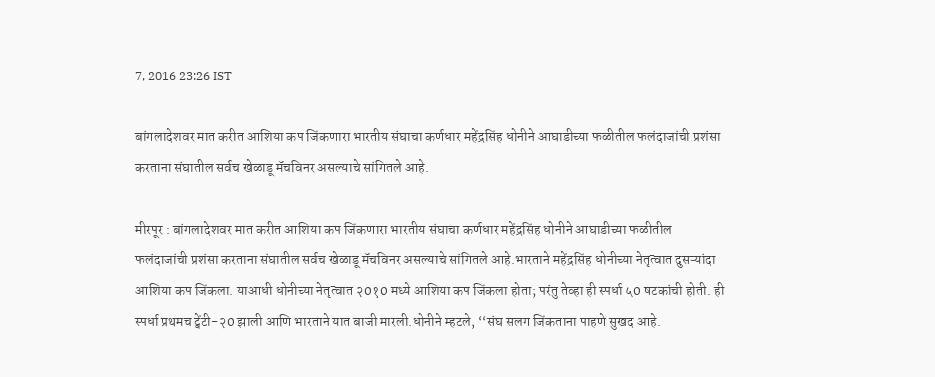7, 2016 23:26 IST

बांगलादेशवर मात करीत आशिया कप जिंकणारा भारतीय संघाचा कर्णधार महेंद्रसिंह धोनीने आघाडीच्या फळीतील फलंदाजांची प्रशंसा करताना संघातील सर्वच खेळाडू मॅचविनर असल्याचे सांगितले आहे.

मीरपूर : बांगलादेशवर मात करीत आशिया कप जिंकणारा भारतीय संघाचा कर्णधार महेंद्रसिंह धोनीने आघाडीच्या फळीतील फलंदाजांची प्रशंसा करताना संघातील सर्वच खेळाडू मॅचविनर असल्याचे सांगितले आहे.भारताने महेंद्रसिंह धोनीच्या नेतृत्वात दुसऱ्यांदा आशिया कप जिंकला. याआधी धोनीच्या नेतृत्वात २0१0 मध्ये आशिया कप जिंकला होता; परंतु तेव्हा ही स्पर्धा ५0 षटकांची होती. ही स्पर्धा प्रथमच ट्वेंटी-२0 झाली आणि भारताने यात बाजी मारली.धोनीने म्हटले, ‘‘संघ सलग जिंकताना पाहणे सुखद आहे.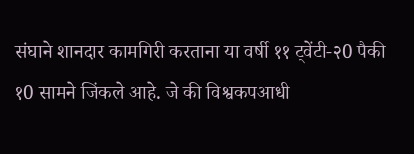संघाने शानदार कामगिरी करताना या वर्षी ११ ट्वेंटी-२0 पैकी १0 सामने जिंकले आहे. जे की विश्वकपआधी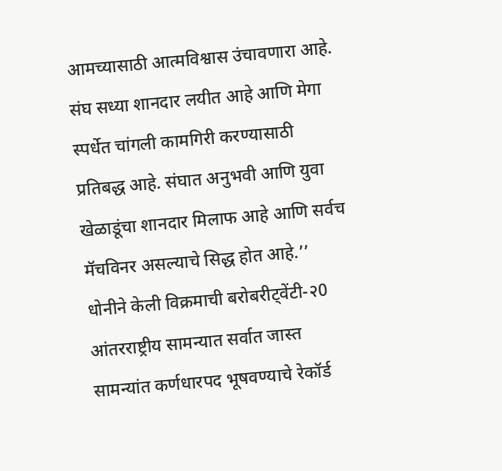आमच्यासाठी आत्मविश्वास उंचावणारा आहे. संघ सध्या शानदार लयीत आहे आणि मेगा स्पर्धेत चांगली कामगिरी करण्यासाठी प्रतिबद्ध आहे. संघात अनुभवी आणि युवा खेळाडूंचा शानदार मिलाफ आहे आणि सर्वच मॅचविनर असल्याचे सिद्ध होत आहे.’’ धोनीने केली विक्रमाची बरोबरीट्वेंटी-२0 आंतरराष्ट्रीय सामन्यात सर्वात जास्त सामन्यांत कर्णधारपद भूषवण्याचे रेकॉर्ड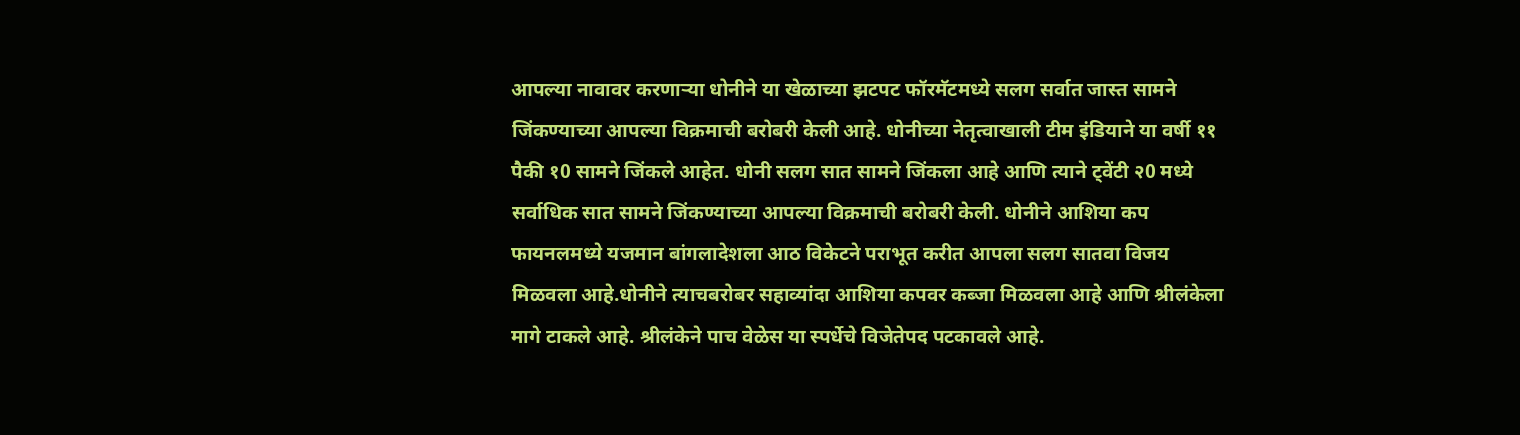आपल्या नावावर करणाऱ्या धोनीने या खेळाच्या झटपट फॉरमॅटमध्ये सलग सर्वात जास्त सामने जिंकण्याच्या आपल्या विक्रमाची बरोबरी केली आहे. धोनीच्या नेतृत्वाखाली टीम इंडियाने या वर्षी ११ पैकी १0 सामने जिंकले आहेत. धोनी सलग सात सामने जिंकला आहे आणि त्याने ट्वेंटी २0 मध्ये सर्वाधिक सात सामने जिंकण्याच्या आपल्या विक्रमाची बरोबरी केली. धोनीने आशिया कप फायनलमध्ये यजमान बांगलादेशला आठ विकेटने पराभूत करीत आपला सलग सातवा विजय मिळवला आहे.धोनीने त्याचबरोबर सहाव्यांदा आशिया कपवर कब्जा मिळवला आहे आणि श्रीलंकेला मागे टाकले आहे. श्रीलंकेने पाच वेळेस या स्पर्धेचे विजेतेपद पटकावले आहे.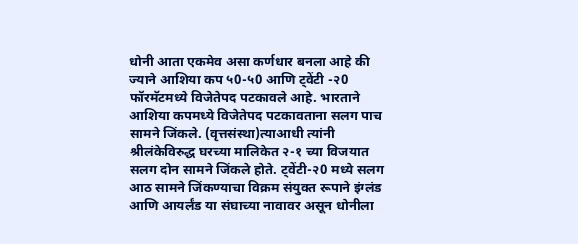धोनी आता एकमेव असा कर्णधार बनला आहे की ज्याने आशिया कप ५0-५0 आणि ट्वेंटी -२0 फॉरमॅटमध्ये विजेतेपद पटकावले आहे. भारताने आशिया कपमध्ये विजेतेपद पटकावताना सलग पाच सामने जिंकले. (वृत्तसंस्था)त्याआधी त्यांनी श्रीलंकेविरुद्ध घरच्या मालिकेत २-१ च्या विजयात सलग दोन सामने जिंकले होते. ट्वेंटी-२0 मध्ये सलग आठ सामने जिंकण्याचा विक्रम संयुक्त रूपाने इंग्लंड आणि आयर्लंड या संघाच्या नावावर असून धोनीला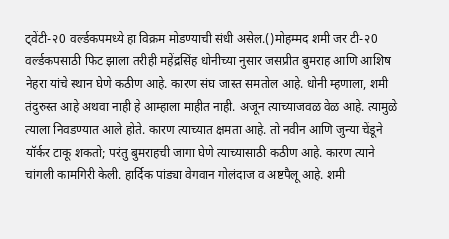ट्वेंटी-२0 वर्ल्डकपमध्ये हा विक्रम मोडण्याची संधी असेल.()मोहम्मद शमी जर टी-२0 वर्ल्डकपसाठी फिट झाला तरीही महेंद्रसिंह धोनीच्या नुसार जसप्रीत बुमराह आणि आशिष नेहरा यांचे स्थान घेणे कठीण आहे. कारण संघ जास्त समतोल आहे. धोनी म्हणाला, शमी तंदुरुस्त आहे अथवा नाही हे आम्हाला माहीत नाही. अजून त्याच्याजवळ वेळ आहे. त्यामुळे त्याला निवडण्यात आले होते. कारण त्याच्यात क्षमता आहे. तो नवीन आणि जुन्या चेंडूने यॉर्कर टाकू शकतो; परंतु बुमराहची जागा घेणे त्याच्यासाठी कठीण आहे. कारण त्याने चांगली कामगिरी केली. हार्दिक पांड्या वेगवान गोलंदाज व अष्टपैलू आहे. शमी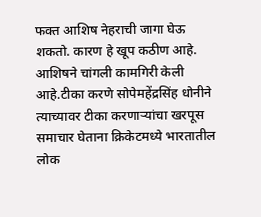फक्त आशिष नेहराची जागा घेऊ शकतो. कारण हे खूप कठीण आहे. आशिषने चांगली कामगिरी केली आहे.टीका करणे सोपेमहेंद्रसिंह धोनीने त्याच्यावर टीका करणाऱ्यांचा खरपूस समाचार घेताना क्रिकेटमध्ये भारतातील लोक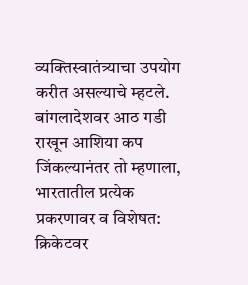व्यक्तिस्वातंत्र्याचा उपयोग करीत असल्याचे म्हटले. बांगलादेशवर आठ गडी राखून आशिया कप जिंकल्यानंतर तो म्हणाला, भारतातील प्रत्येक प्रकरणावर व विशेषत: क्रिकेटवर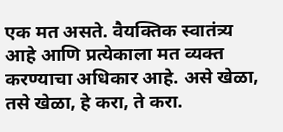एक मत असते. वैयक्तिक स्वातंत्र्य आहे आणि प्रत्येकाला मत व्यक्त करण्याचा अधिकार आहे. असे खेळा, तसे खेळा, हे करा, ते करा.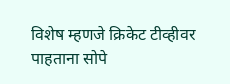विशेष म्हणजे क्रिकेट टीव्हीवर पाहताना सोपे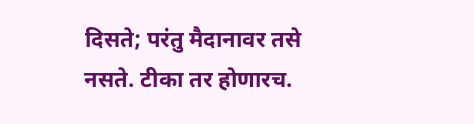दिसते; परंतु मैदानावर तसे नसते. टीका तर होणारच.